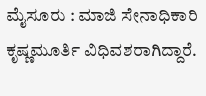ಮೈಸೂರು : ಮಾಜಿ ಸೇನಾಧಿಕಾರಿ ಕೃಷ್ಣಮೂರ್ತಿ ವಿಧಿವಶರಾಗಿದ್ದಾರೆ.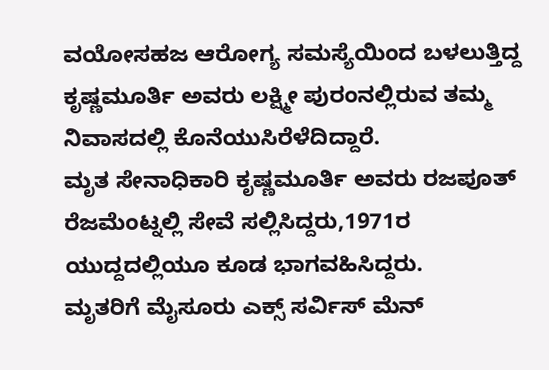ವಯೋಸಹಜ ಆರೋಗ್ಯ ಸಮಸ್ಯೆಯಿಂದ ಬಳಲುತ್ತಿದ್ದ ಕೃಷ್ಣಮೂರ್ತಿ ಅವರು ಲಕ್ಷ್ಮೀ ಪುರಂನಲ್ಲಿರುವ ತಮ್ಮ ನಿವಾಸದಲ್ಲಿ ಕೊನೆಯುಸಿರೆಳೆದಿದ್ದಾರೆ.
ಮೃತ ಸೇನಾಧಿಕಾರಿ ಕೃಷ್ಣಮೂರ್ತಿ ಅವರು ರಜಪೂತ್ ರೆಜಮೆಂಟ್ನಲ್ಲಿ ಸೇವೆ ಸಲ್ಲಿಸಿದ್ದರು,1971ರ ಯುದ್ದದಲ್ಲಿಯೂ ಕೂಡ ಭಾಗವಹಿಸಿದ್ದರು.
ಮೃತರಿಗೆ ಮೈಸೂರು ಎಕ್ಸ್ ಸರ್ವಿಸ್ ಮೆನ್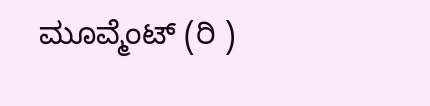ಮೂವ್ಮೆಂಟ್ (ರಿ )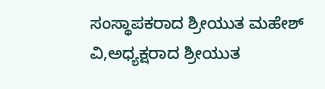ಸಂಸ್ಥಾಪಕರಾದ ಶ್ರೀಯುತ ಮಹೇಶ್ ವಿ,ಅಧ್ಯಕ್ಷರಾದ ಶ್ರೀಯುತ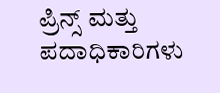ಪ್ರಿನ್ಸ್ ಮತ್ತು ಪದಾಧಿಕಾರಿಗಳು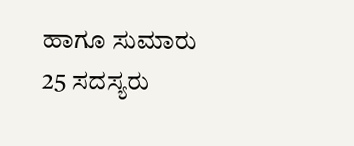ಹಾಗೂ ಸುಮಾರು 25 ಸದಸ್ಯರು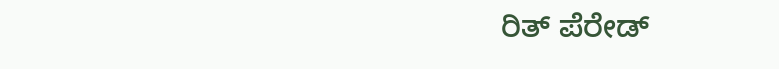ರಿತ್ ಪೆರೇಡ್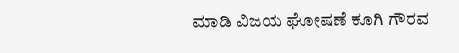ಮಾಡಿ ವಿಜಯ ಘೋಷಣೆ ಕೂಗಿ ಗೌರವ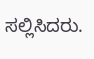ಸಲ್ಲಿಸಿದರು.